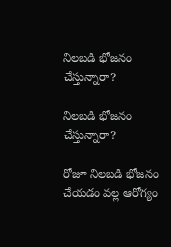నిలబడి భోజనం చేస్తున్నారా?

నిలబడి భోజనం చేస్తున్నారా?

రోజూ నిలబడి భోజనం చేయడం వల్ల ఆరోగ్యం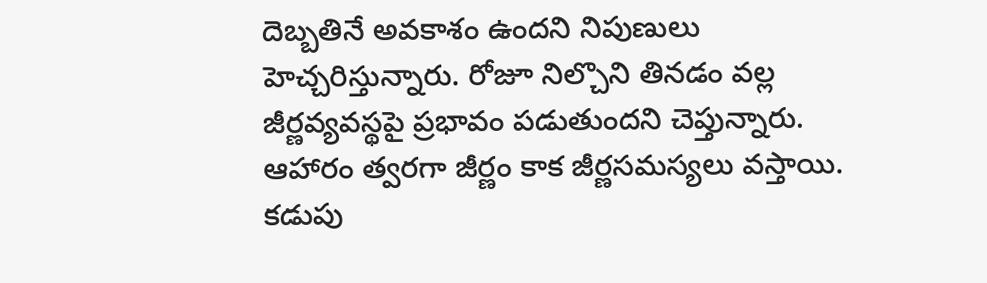దెబ్బతినే అవకాశం ఉందని నిపుణులు హెచ్చరిస్తున్నారు. రోజూ నిల్చొని తినడం వల్ల జీర్ణవ్యవస్థపై ప్రభావం పడుతుందని చెప్తున్నారు. ఆహారం త్వరగా జీర్ణం కాక జీర్ణసమస్యలు వస్తాయి. కడుపు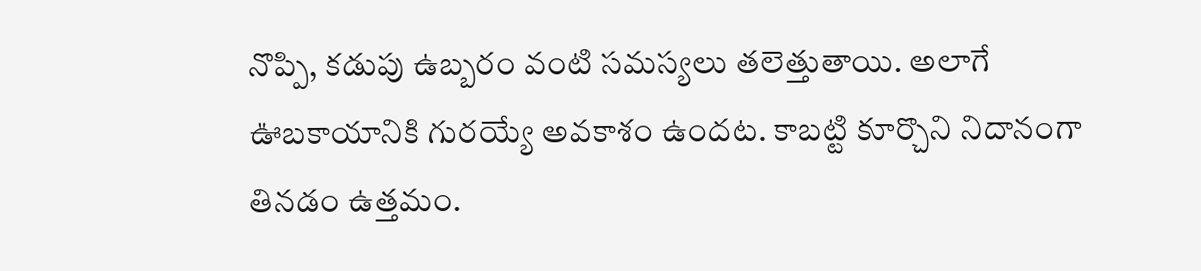నొప్పి, కడుపు ఉబ్బరం వంటి సమస్యలు తలెత్తుతాయి. అలాగే ఊబకాయానికి గురయ్యే అవకాశం ఉందట. కాబట్టి కూర్చొని నిదానంగా తినడం ఉత్తమం.